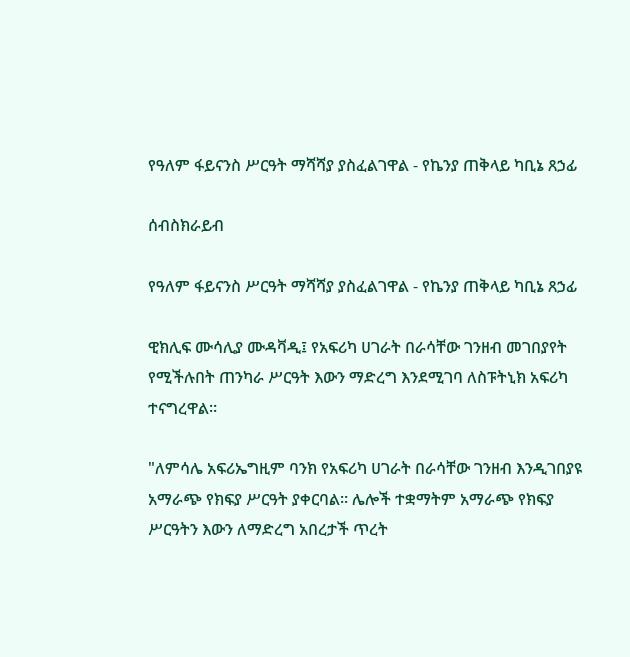የዓለም ፋይናንስ ሥርዓት ማሻሻያ ያስፈልገዋል - የኬንያ ጠቅላይ ካቢኔ ጸኃፊ

ሰብስክራይብ

የዓለም ፋይናንስ ሥርዓት ማሻሻያ ያስፈልገዋል - የኬንያ ጠቅላይ ካቢኔ ጸኃፊ

ዊክሊፍ ሙሳሊያ ሙዳቫዲ፤ የአፍሪካ ሀገራት በራሳቸው ገንዘብ መገበያየት የሚችሉበት ጠንካራ ሥርዓት እውን ማድረግ እንደሚገባ ለስፑትኒክ አፍሪካ ተናግረዋል።

"ለምሳሌ አፍሪኤግዚም ባንክ የአፍሪካ ሀገራት በራሳቸው ገንዘብ እንዲገበያዩ አማራጭ የክፍያ ሥርዓት ያቀርባል። ሌሎች ተቋማትም አማራጭ የክፍያ ሥርዓትን እውን ለማድረግ አበረታች ጥረት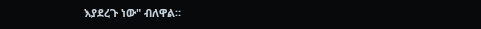እያደረጉ ነው" ብለዋል።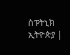ስፑትኒክ ኢትዮጵያ |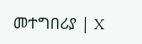መተግበሪያ | X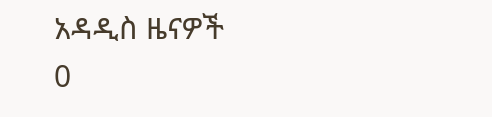አዳዲስ ዜናዎች
0